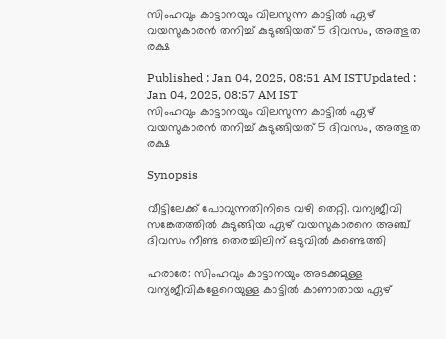സിംഹവും കാട്ടാനയും വിലസുന്ന കാട്ടിൽ ഏഴ് വയസുകാരൻ തനിച്ച് കുടുങ്ങിയത് 5 ദിവസം, അത്ഭുത രക്ഷ

Published : Jan 04, 2025, 08:51 AM ISTUpdated : Jan 04, 2025, 08:57 AM IST
സിംഹവും കാട്ടാനയും വിലസുന്ന കാട്ടിൽ ഏഴ് വയസുകാരൻ തനിച്ച് കുടുങ്ങിയത് 5 ദിവസം, അത്ഭുത രക്ഷ

Synopsis

വീട്ടിലേക്ക് പോവുന്നതിനിടെ വഴി തെറ്റി. വന്യജീവി സങ്കേതത്തിൽ കുടുങ്ങിയ ഏഴ് വയസുകാരനെ അഞ്ച് ദിവസം നീണ്ട തെരച്ചിലിന് ഒടുവിൽ കണ്ടെത്തി

ഹരാരേ: സിംഹവും കാട്ടാനയും അടക്കമുള്ള വന്യജീവികളേറെയുള്ള കാട്ടിൽ കാണാതായ ഏഴ്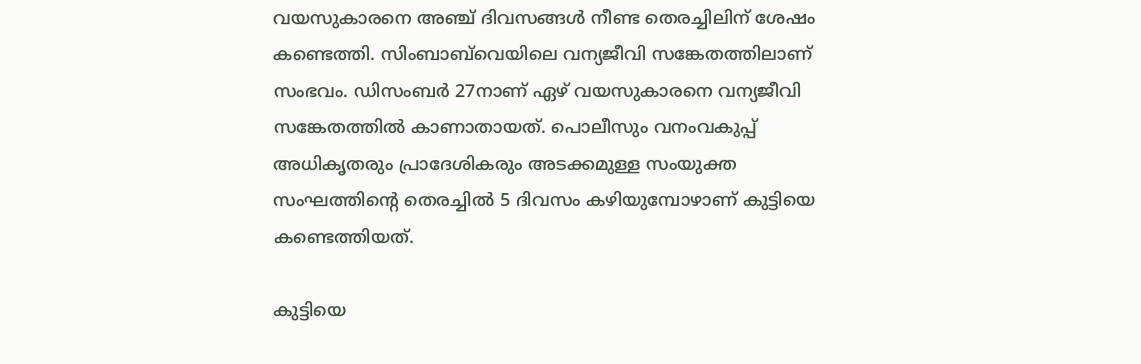വയസുകാരനെ അഞ്ച് ദിവസങ്ങൾ നീണ്ട തെരച്ചിലിന് ശേഷം കണ്ടെത്തി. സിംബാബ്‌വെയിലെ വന്യജീവി സങ്കേതത്തിലാണ് സംഭവം. ഡിസംബർ 27നാണ് ഏഴ് വയസുകാരനെ വന്യജീവി സങ്കേതത്തിൽ കാണാതായത്. പൊലീസും വനംവകുപ്പ് അധികൃതരും പ്രാദേശികരും അടക്കമുള്ള സംയുക്ത സംഘത്തിന്റെ തെരച്ചിൽ 5 ദിവസം കഴിയുമ്പോഴാണ് കുട്ടിയെ കണ്ടെത്തിയത്.

കുട്ടിയെ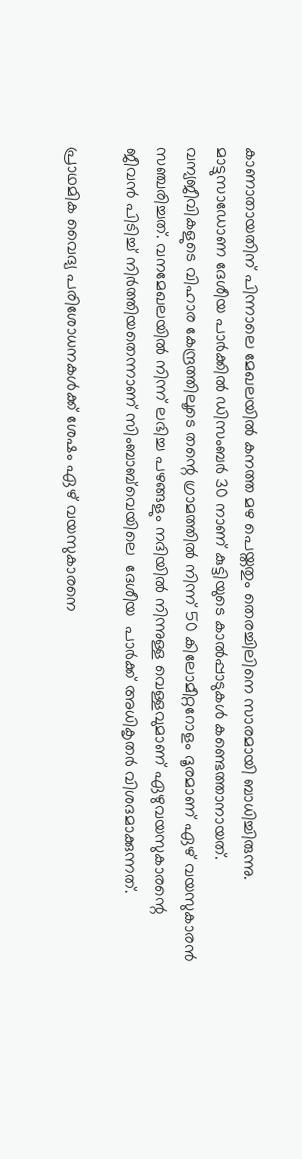കാണാതായതിന് പിന്നാലെ മേഖലയിൽ കനത്ത മഴ പെയ്തതും തെരച്ചിലിനെ സാരമായി ബാധിച്ചിരുന്നു. മാട്ടുസാഡോണ ദേശീയ പാർക്കിൽ ഡിസംബർ 30 നാണ് കുട്ടിയുടെ കാൽപ്പാടുകൾ കണ്ടെത്താനായത്. വന്യജീവികളുടെ വിഹാര കേന്ദ്രത്തിലൂടെ തന്റെ ഗ്രാമത്തിൽ നിന്ന് 50 കിലോമീറ്ററോളം ദൂരമാണ് ഏഴ് വയസുകാരൻ സഞ്ചരിച്ചത്. വനമേഖലയിൽ നിന്ന് ലഭിച്ച പഴങ്ങളും നദിയിൽ നിന്നുള്ള വെള്ളവുമാണ് ഏഴുവയസുകാരന്റെ ജീവൻ പിടിച്ച് നിർത്തിയതെന്നാണ് സിംബാബ്‌വെയിലെ  ദേശീയ  പാർക്ക് അധികൃതർ വിശദമാക്കുന്നത്.

പ്രാഥമിക വൈദ്യ പരിശോധനകൾക്ക് ശേഷം ഏഴ് വയസുകാരനെ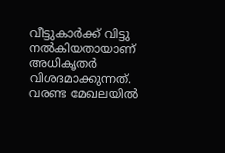വീട്ടുകാർക്ക് വിട്ടു നൽകിയതായാണ് അധികൃതർ വിശദമാക്കുന്നത്. വരണ്ട മേഖലയിൽ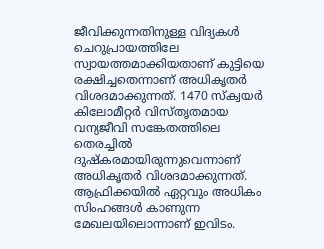ജീവിക്കുന്നതിനുള്ള വിദ്യകൾ ചെറുപ്രായത്തിലേ സ്വായത്തമാക്കിയതാണ് കുട്ടിയെ രക്ഷിച്ചതെന്നാണ് അധികൃതർ വിശദമാക്കുന്നത്. 1470 സ്ക്വയർ കിലോമീറ്റർ വിസ്തൃതമായ വന്യജീവി സങ്കേതത്തിലെ തെരച്ചിൽ ദുഷ്കരമായിരുന്നുവെന്നാണ് അധികൃതർ വിശദമാക്കുന്നത്. ആഫ്രിക്കയിൽ ഏറ്റവും അധികം സിംഹങ്ങൾ കാണുന്ന മേഖലയിലൊന്നാണ് ഇവിടം.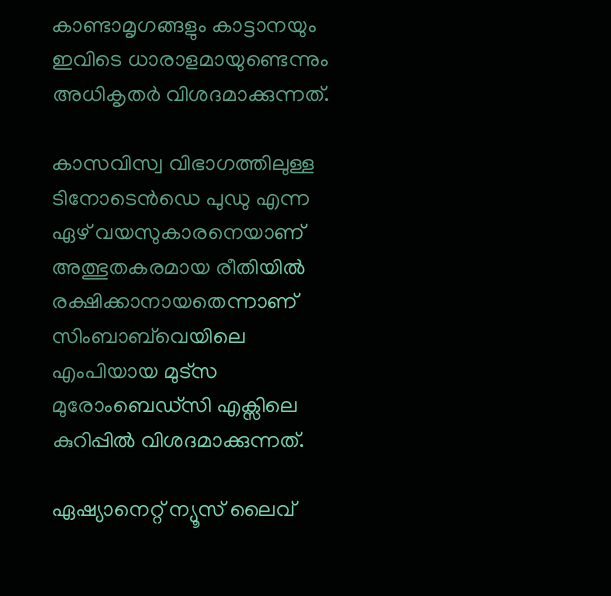കാണ്ടാമൃഗങ്ങളും കാട്ടാനയും ഇവിടെ ധാരാളമായുണ്ടെന്നും അധികൃതർ വിശദമാക്കുന്നത്.

കാസവിസ്വ വിഭാഗത്തിലുള്ള  ടിനോടെൻഡെ പുഡു എന്ന ഏഴ് വയസുകാരനെയാണ് അത്ഭുതകരമായ രീതിയിൽ രക്ഷിക്കാനായതെന്നാണ് സിംബാബ്‌വെയിലെ എംപിയായ മുട്സ മുരോംബെഡ്സി എക്സിലെ കുറിപ്പിൽ വിശദമാക്കുന്നത്.

ഏഷ്യാനെറ്റ് ന്യൂസ് ലൈവ്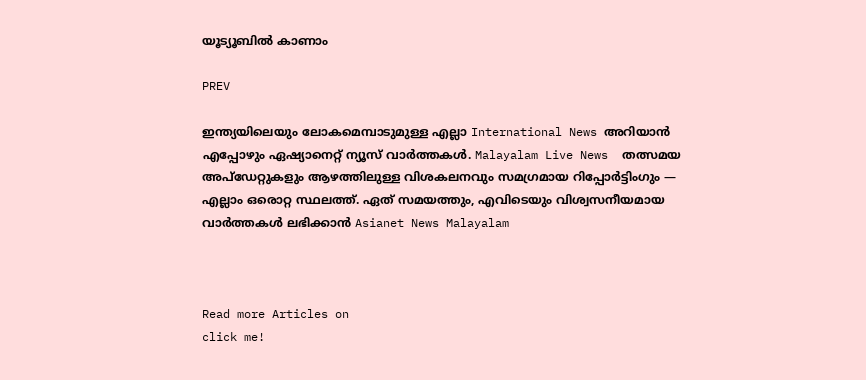യൂട്യൂബിൽ കാണാം

PREV

ഇന്ത്യയിലെയും ലോകമെമ്പാടുമുള്ള എല്ലാ International News അറിയാൻ എപ്പോഴും ഏഷ്യാനെറ്റ് ന്യൂസ് വാർത്തകൾ. Malayalam Live News  തത്സമയ അപ്‌ഡേറ്റുകളും ആഴത്തിലുള്ള വിശകലനവും സമഗ്രമായ റിപ്പോർട്ടിംഗും — എല്ലാം ഒരൊറ്റ സ്ഥലത്ത്. ഏത് സമയത്തും, എവിടെയും വിശ്വസനീയമായ വാർത്തകൾ ലഭിക്കാൻ Asianet News Malayalam



Read more Articles on
click me!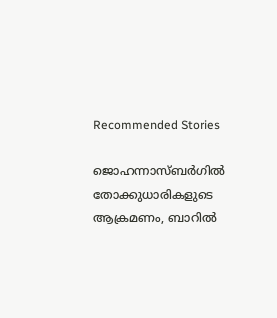Recommended Stories

ജൊഹന്നാസ്ബർഗിൽ തോക്കുധാരികളുടെ ആക്രമണം, ബാറിൽ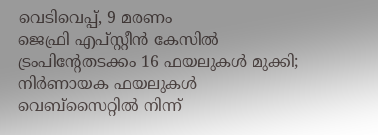വെടിവെപ്പ്, 9 മരണം
ജെഫ്രി എപ്സ്റ്റീൻ കേസിൽ ട്രംപിന്‍റേതടക്കം 16 ഫയലുകൾ മുക്കി; നിർണായക ഫയലുകൾ വെബ്സൈറ്റിൽ നിന്ന്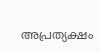അപ്രത്യക്ഷം